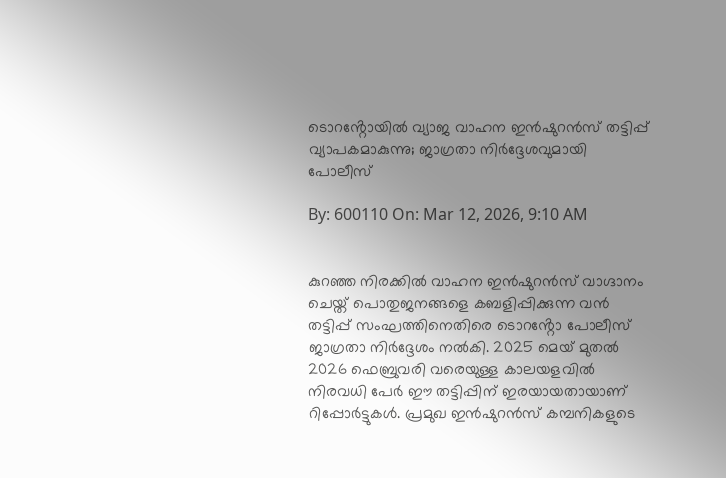ടൊറൻ്റോയിൽ വ്യാജ വാഹന ഇൻഷുറൻസ് തട്ടിപ്പ് വ്യാപകമാകുന്നു; ജാഗ്രതാ നിർദ്ദേശവുമായി പോലീസ്

By: 600110 On: Mar 12, 2026, 9:10 AM


കുറഞ്ഞ നിരക്കിൽ വാഹന ഇൻഷുറൻസ് വാഗ്ദാനം ചെയ്ത് പൊതുജനങ്ങളെ കബളിപ്പിക്കുന്ന വൻ തട്ടിപ്പ് സംഘത്തിനെതിരെ ടൊറൻ്റോ പോലീസ് ജാഗ്രതാ നിർദ്ദേശം നൽകി. 2025 മെയ് മുതൽ 2026 ഫെബ്രുവരി വരെയുള്ള കാലയളവിൽ നിരവധി പേർ ഈ തട്ടിപ്പിന് ഇരയായതായാണ് റിപ്പോർട്ടുകൾ. പ്രമുഖ ഇൻഷുറൻസ് കമ്പനികളുടെ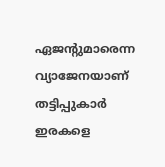ഏജൻ്റുമാരെന്ന വ്യാജേനയാണ് തട്ടിപ്പുകാർ ഇരകളെ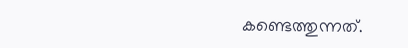കണ്ടെത്തുന്നത്.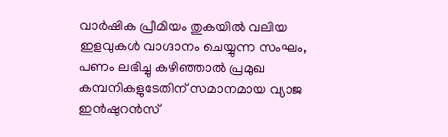വാർഷിക പ്രീമിയം തുകയിൽ വലിയ ഇളവുകൾ വാഗ്ദാനം ചെയ്യുന്ന സംഘം, പണം ലഭിച്ചു കഴിഞ്ഞാൽ പ്രമുഖ കമ്പനികളുടേതിന് സമാനമായ വ്യാജ ഇൻഷുറൻസ്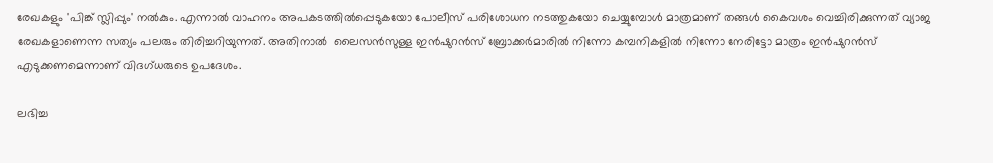രേഖകളും 'പിങ്ക് സ്ലിപ്പും' നൽകും. എന്നാൽ വാഹനം അപകടത്തിൽപ്പെടുകയോ പോലീസ് പരിശോധന നടത്തുകയോ ചെയ്യുമ്പോൾ മാത്രമാണ് തങ്ങൾ കൈവശം വെച്ചിരിക്കുന്നത് വ്യാജ രേഖകളാണെന്ന സത്യം പലരും തിരിച്ചറിയുന്നത്. അതിനാൽ  ലൈസൻസുള്ള ഇൻഷുറൻസ് ബ്രോക്കർമാരിൽ നിന്നോ കമ്പനികളിൽ നിന്നോ നേരിട്ടോ മാത്രം ഇൻഷുറൻസ് എടുക്കണമെന്നാണ് വിദഗ്ധരുടെ ഉപദേശം.

ലഭിച്ച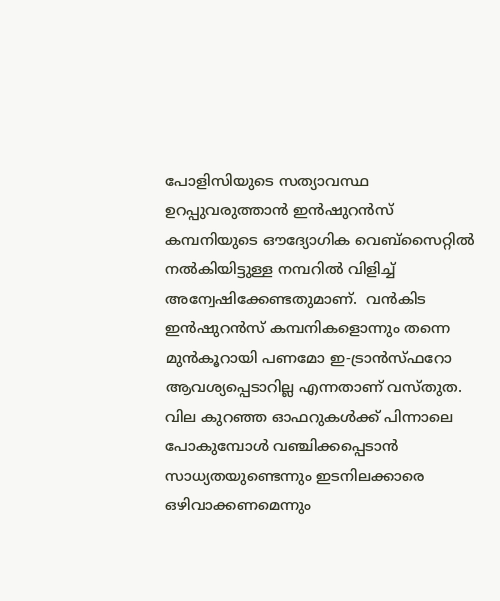പോളിസിയുടെ സത്യാവസ്ഥ ഉറപ്പുവരുത്താൻ ഇൻഷുറൻസ് കമ്പനിയുടെ ഔദ്യോഗിക വെബ്സൈറ്റിൽ നൽകിയിട്ടുള്ള നമ്പറിൽ വിളിച്ച് അന്വേഷിക്കേണ്ടതുമാണ്.  വൻകിട ഇൻഷുറൻസ് കമ്പനികളൊന്നും തന്നെ മുൻകൂറായി പണമോ ഇ-ട്രാൻസ്ഫറോ   ആവശ്യപ്പെടാറില്ല എന്നതാണ് വസ്തുത. വില കുറഞ്ഞ ഓഫറുകൾക്ക് പിന്നാലെ പോകുമ്പോൾ വഞ്ചിക്കപ്പെടാൻ സാധ്യതയുണ്ടെന്നും ഇടനിലക്കാരെ ഒഴിവാക്കണമെന്നും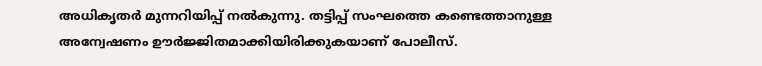അധികൃതർ മുന്നറിയിപ്പ് നൽകുന്നു. തട്ടിപ്പ് സംഘത്തെ കണ്ടെത്താനുള്ള അന്വേഷണം ഊർജ്ജിതമാക്കിയിരിക്കുകയാണ് പോലീസ്.